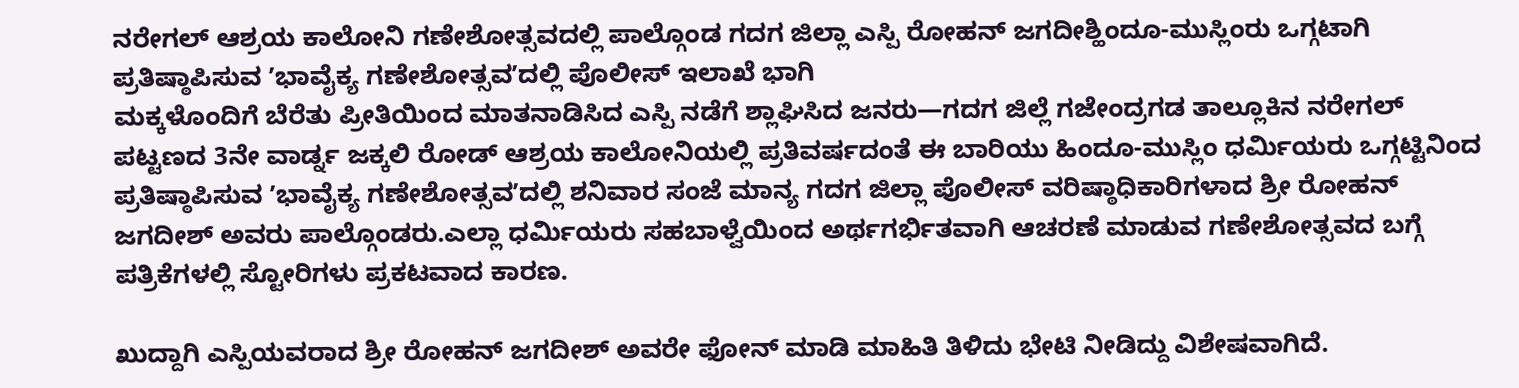ನರೇಗಲ್ ಆಶ್ರಯ ಕಾಲೋನಿ ಗಣೇಶೋತ್ಸವದಲ್ಲಿ ಪಾಲ್ಗೊಂಡ ಗದಗ ಜಿಲ್ಲಾ ಎಸ್ಪಿ ರೋಹನ್ ಜಗದೀಶ್ಹಿಂದೂ-ಮುಸ್ಲಿಂರು ಒಗ್ಗಟಾಗಿ ಪ್ರತಿಷ್ಠಾಪಿಸುವ ʼಭಾವೈಕ್ಯ ಗಣೇಶೋತ್ಸವʼದಲ್ಲಿ ಪೊಲೀಸ್ ಇಲಾಖೆ ಭಾಗಿ
ಮಕ್ಕಳೊಂದಿಗೆ ಬೆರೆತು ಪ್ರೀತಿಯಿಂದ ಮಾತನಾಡಿಸಿದ ಎಸ್ಪಿ ನಡೆಗೆ ಶ್ಲಾಘಿಸಿದ ಜನರು—ಗದಗ ಜಿಲ್ಲೆ ಗಜೇಂದ್ರಗಡ ತಾಲ್ಲೂಕಿನ ನರೇಗಲ್ ಪಟ್ಟಣದ 3ನೇ ವಾರ್ಡ್ನ ಜಕ್ಕಲಿ ರೋಡ್ ಆಶ್ರಯ ಕಾಲೋನಿಯಲ್ಲಿ ಪ್ರತಿವರ್ಷದಂತೆ ಈ ಬಾರಿಯು ಹಿಂದೂ-ಮುಸ್ಲಿಂ ಧರ್ಮಿಯರು ಒಗ್ಗಟ್ಟಿನಿಂದ ಪ್ರತಿಷ್ಠಾಪಿಸುವ ʼಭಾವೈಕ್ಯ ಗಣೇಶೋತ್ಸವʼದಲ್ಲಿ ಶನಿವಾರ ಸಂಜೆ ಮಾನ್ಯ ಗದಗ ಜಿಲ್ಲಾ ಪೊಲೀಸ್ ವರಿಷ್ಠಾಧಿಕಾರಿಗಳಾದ ಶ್ರೀ ರೋಹನ್ ಜಗದೀಶ್ ಅವರು ಪಾಲ್ಗೊಂಡರು.ಎಲ್ಲಾ ಧರ್ಮಿಯರು ಸಹಬಾಳ್ವೆಯಿಂದ ಅರ್ಥಗರ್ಭಿತವಾಗಿ ಆಚರಣೆ ಮಾಡುವ ಗಣೇಶೋತ್ಸವದ ಬಗ್ಗೆ ಪತ್ರಿಕೆಗಳಲ್ಲಿ ಸ್ಟೋರಿಗಳು ಪ್ರಕಟವಾದ ಕಾರಣ.

ಖುದ್ದಾಗಿ ಎಸ್ಪಿಯವರಾದ ಶ್ರೀ ರೋಹನ್ ಜಗದೀಶ್ ಅವರೇ ಫೋನ್ ಮಾಡಿ ಮಾಹಿತಿ ತಿಳಿದು ಭೇಟಿ ನೀಡಿದ್ದು ವಿಶೇಷವಾಗಿದೆ.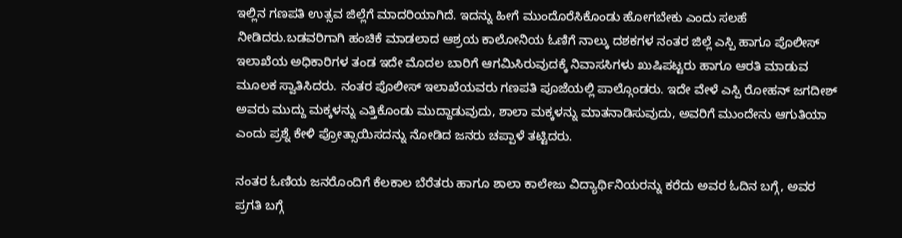ಇಲ್ಲಿನ ಗಣಪತಿ ಉತ್ಸವ ಜಿಲ್ಲೆಗೆ ಮಾದರಿಯಾಗಿದೆ. ಇದನ್ನು ಹೀಗೆ ಮುಂದೊರೆಸಿಕೊಂಡು ಹೋಗಬೇಕು ಎಂದು ಸಲಹೆ ನೀಡಿದರು.ಬಡವರಿಗಾಗಿ ಹಂಚಿಕೆ ಮಾಡಲಾದ ಆಶ್ರಯ ಕಾಲೋನಿಯ ಓಣಿಗೆ ನಾಲ್ಕು ದಶಕಗಳ ನಂತರ ಜಿಲ್ಲೆ ಎಸ್ಪಿ ಹಾಗೂ ಪೊಲೀಸ್ ಇಲಾಖೆಯ ಅಧಿಕಾರಿಗಳ ತಂಡ ಇದೇ ಮೊದಲ ಬಾರಿಗೆ ಆಗಮಿಸಿರುವುದಕ್ಕೆ ನಿವಾಸಸಿಗಳು ಖುಷಿಪಟ್ಟರು ಹಾಗೂ ಆರತಿ ಮಾಡುವ ಮೂಲಕ ಸ್ವಾತಿಸಿದರು. ನಂತರ ಪೊಲೀಸ್ ಇಲಾಖೆಯವರು ಗಣಪತಿ ಪೂಜೆಯಲ್ಲಿ ಪಾಲ್ಗೊಂಡರು. ಇದೇ ವೇಳೆ ಎಸ್ಪಿ ರೋಹನ್ ಜಗದೀಶ್ ಅವರು ಮುದ್ದು ಮಕ್ಕಳನ್ನು ಎತ್ತಿಕೊಂಡು ಮುದ್ದಾಡುವುದು, ಶಾಲಾ ಮಕ್ಕಳನ್ನು ಮಾತನಾಡಿಸುವುದು, ಅವರಿಗೆ ಮುಂದೇನು ಆಗುತಿಯಾ ಎಂದು ಪ್ರಶ್ನೆ ಕೇಳಿ ಪ್ರೋತ್ಸಾಯಿಸದನ್ನು ನೋಡಿದ ಜನರು ಚಪ್ಪಾಳೆ ತಟ್ಟಿದರು.

ನಂತರ ಓಣಿಯ ಜನರೊಂದಿಗೆ ಕೆಲಕಾಲ ಬೆರೆತರು ಹಾಗೂ ಶಾಲಾ ಕಾಲೇಜು ವಿದ್ಯಾರ್ಥಿನಿಯರನ್ನು ಕರೆದು ಅವರ ಓದಿನ ಬಗ್ಗೆ, ಅವರ ಪ್ರಗತಿ ಬಗ್ಗೆ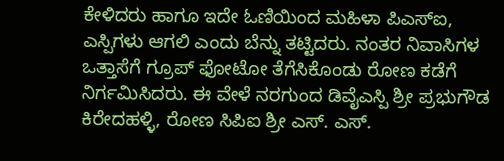ಕೇಳಿದರು ಹಾಗೂ ಇದೇ ಓಣಿಯಿಂದ ಮಹಿಳಾ ಪಿಎಸ್ಐ, ಎಸ್ಪಿಗಳು ಆಗಲಿ ಎಂದು ಬೆನ್ನು ತಟ್ಟಿದರು. ನಂತರ ನಿವಾಸಿಗಳ ಒತ್ತಾಸೆಗೆ ಗ್ರೂಪ್ ಫೋಟೋ ತೆಗೆಸಿಕೊಂಡು ರೋಣ ಕಡೆಗೆ ನಿರ್ಗಮಿಸಿದರು. ಈ ವೇಳೆ ನರಗುಂದ ಡಿವೈಎಸ್ಪಿ ಶ್ರೀ ಪ್ರಭುಗೌಡ ಕಿರೇದಹಳ್ಳಿ, ರೋಣ ಸಿಪಿಐ ಶ್ರೀ ಎಸ್. ಎಸ್.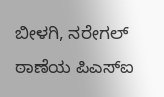ಬೀಳಗಿ, ನರೇಗಲ್ ಠಾಣೆಯ ಪಿಎಸ್ಐ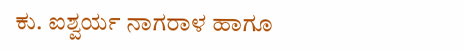ಕು. ಐಶ್ವರ್ಯ ನಾಗರಾಳ ಹಾಗೂ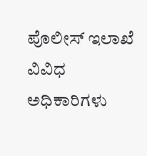ಪೊಲೀಸ್ ಇಲಾಖೆ ವಿವಿಧ ಅಧಿಕಾರಿಗಳು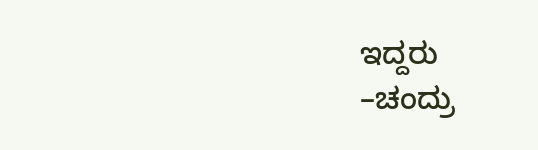ಇದ್ದರು
–ಚಂದ್ರು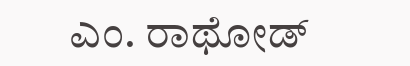ಎಂ. ರಾಥೋಡ್